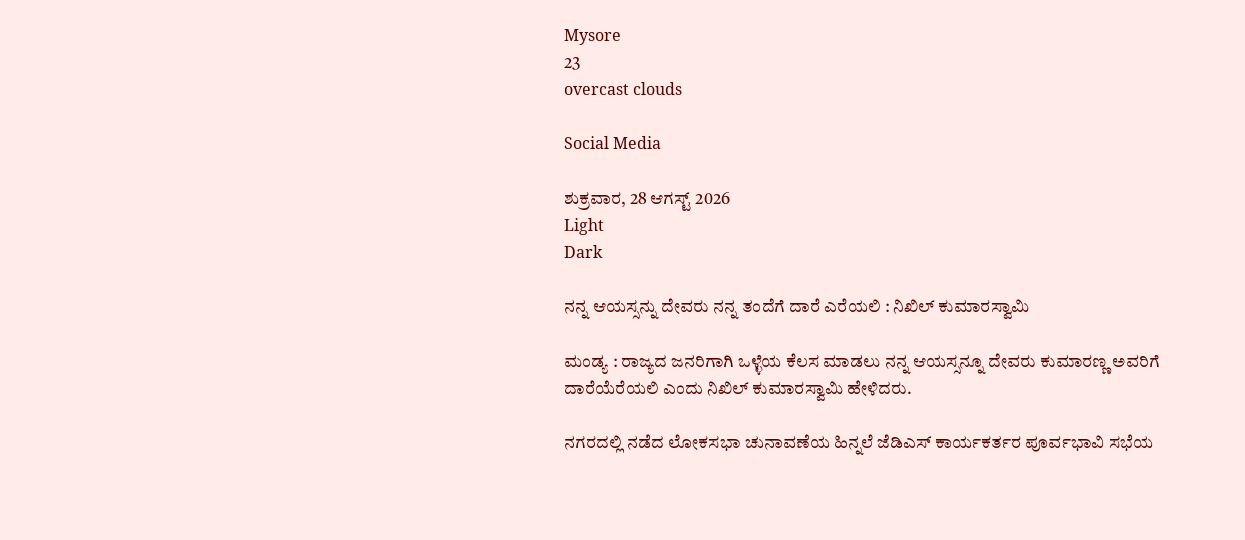Mysore
23
overcast clouds

Social Media

ಶುಕ್ರವಾರ, 28 ಆಗಸ್ಟ್ 2026
Light
Dark

ನನ್ನ ಆಯಸ್ಸನ್ನು ದೇವರು ನನ್ನ ತಂದೆಗೆ ದಾರೆ ಎರೆಯಲಿ : ನಿಖಿಲ್‌ ಕುಮಾರಸ್ವಾಮಿ

ಮಂಡ್ಯ : ರಾಜ್ಯದ ಜನರಿಗಾಗಿ ಒಳ್ಳೆಯ ಕೆಲಸ ಮಾಡಲು ನನ್ನ ಆಯಸ್ಸನ್ನೂ ದೇವರು ಕುಮಾರಣ್ಣ ಅವರಿಗೆ ದಾರೆಯೆರೆಯಲಿ ಎಂದು ನಿಖಿಲ್‌ ಕುಮಾರಸ್ವಾಮಿ ಹೇಳಿದರು.

ನಗರದಲ್ಲಿ ನಡೆದ ಲೋಕಸಭಾ ಚುನಾವಣೆಯ ಹಿನ್ನಲೆ ಜೆಡಿಎಸ್‌ ಕಾರ್ಯಕರ್ತರ ಪೂರ್ವಭಾವಿ ಸಭೆಯ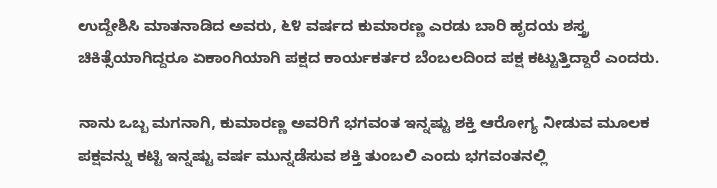ಉದ್ದೇಶಿಸಿ ಮಾತನಾಡಿದ ಅವರು, ೬೪ ವರ್ಷದ ಕುಮಾರಣ್ಣ ಎರಡು ಬಾರಿ ಹೃದಯ ಶಸ್ತ್ರ ಚಿಕಿತ್ಸೆಯಾಗಿದ್ದರೂ ಏಕಾಂಗಿಯಾಗಿ ಪಕ್ಷದ ಕಾರ್ಯಕರ್ತರ ಬೆಂಬಲದಿಂದ ಪಕ್ಷ ಕಟ್ಟುತ್ತಿದ್ದಾರೆ ಎಂದರು.

ನಾನು ಒಬ್ಬ ಮಗನಾಗಿ, ಕುಮಾರಣ್ಣ ಅವರಿಗೆ ಭಗವಂತ ಇನ್ನಷ್ಟು ಶಕ್ತಿ ಆರೋಗ್ಯ ನೀಡುವ ಮೂಲಕ ಪಕ್ಷವನ್ನು ಕಟ್ಟಿ ಇನ್ನಷ್ಟು ವರ್ಷ ಮುನ್ನಡೆಸುವ ಶಕ್ತಿ ತುಂಬಲಿ ಎಂದು ಭಗವಂತನಲ್ಲಿ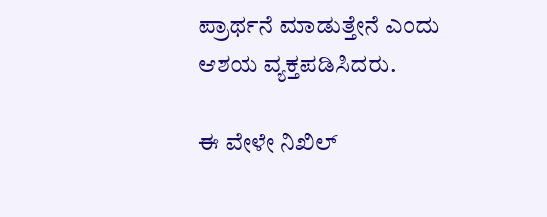ಪ್ರಾರ್ಥನೆ ಮಾಡುತ್ತೇನೆ ಎಂದು ಆಶಯ ವ್ಯಕ್ತಪಡಿಸಿದರು.

ಈ ವೇಳೇ ನಿಖಿಲ್‌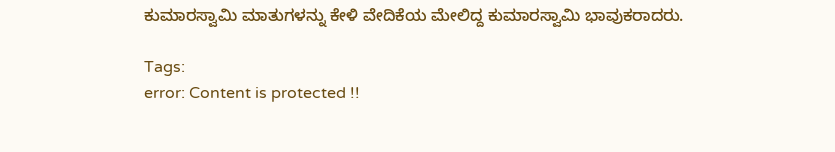ಕುಮಾರಸ್ವಾಮಿ ಮಾತುಗಳನ್ನು ಕೇಳಿ ವೇದಿಕೆಯ ಮೇಲಿದ್ದ ಕುಮಾರಸ್ವಾಮಿ ಭಾವುಕರಾದರು.

Tags:
error: Content is protected !!